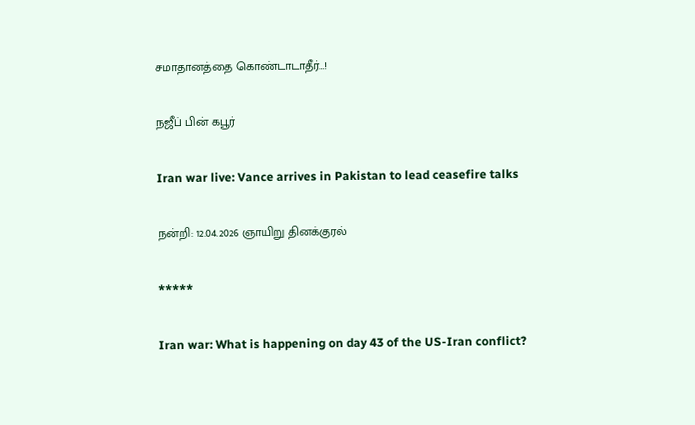சமாதானத்தை கொண்டாடாதீர்…!

நஜீப் பின் கபூர்

Iran war live: Vance arrives in Pakistan to lead ceasefire talks

நன்றி: 12.04.2026 ஞாயிறு தினக்குரல்

*****

Iran war: What is happening on day 43 of the US-Iran conflict?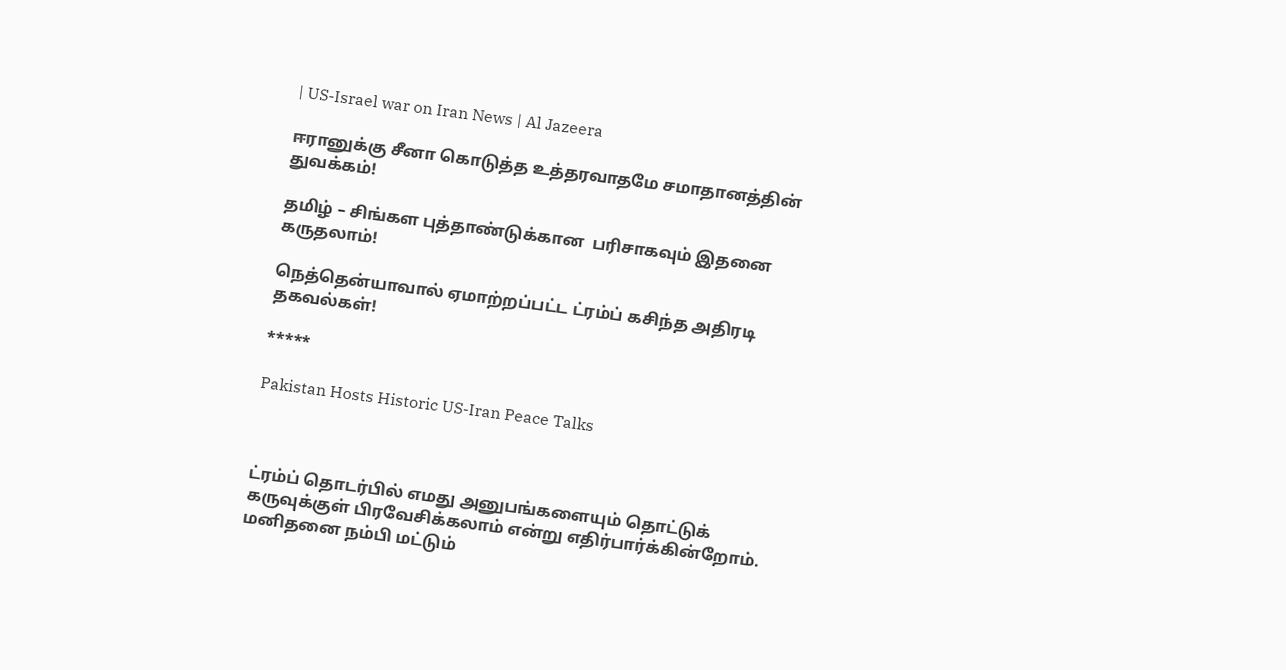| US-Israel war on Iran News | Al Jazeera

ஈரானுக்கு சீனா கொடுத்த உத்தரவாதமே சமாதானத்தின் துவக்கம்!

தமிழ் – சிங்கள புத்தாண்டுக்கான  பரிசாகவும் இதனை கருதலாம்!

நெத்தென்யாவால் ஏமாற்றப்பட்ட ட்ரம்ப் கசிந்த அதிரடி தகவல்கள்!

*****

Pakistan Hosts Historic US-Iran Peace Talks



ட்ரம்ப் தொடர்பில் எமது அனுபங்களையும் தொட்டுக் கருவுக்குள் பிரவேசிக்கலாம் என்று எதிர்பார்க்கின்றோம். மனிதனை நம்பி மட்டும்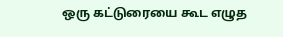ஒரு கட்டுரையை கூட எழுத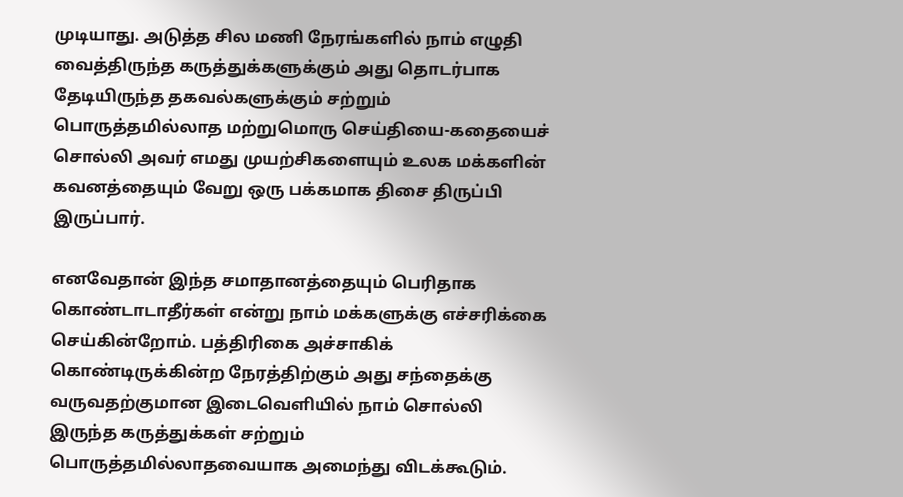முடியாது. அடுத்த சில மணி நேரங்களில் நாம் எழுதி வைத்திருந்த கருத்துக்களுக்கும் அது தொடர்பாக  தேடியிருந்த தகவல்களுக்கும் சற்றும் பொருத்தமில்லாத மற்றுமொரு செய்தியை-கதையைச் சொல்லி அவர் எமது முயற்சிகளையும் உலக மக்களின் கவனத்தையும் வேறு ஒரு பக்கமாக திசை திருப்பி இருப்பார்.

எனவேதான் இந்த சமாதானத்தையும் பெரிதாக கொண்டாடாதீர்கள் என்று நாம் மக்களுக்கு எச்சரிக்கை செய்கின்றோம். பத்திரிகை அச்சாகிக் கொண்டிருக்கின்ற நேரத்திற்கும் அது சந்தைக்கு வருவதற்குமான இடைவெளியில் நாம் சொல்லி இருந்த கருத்துக்கள் சற்றும் பொருத்தமில்லாதவையாக அமைந்து விடக்கூடும்.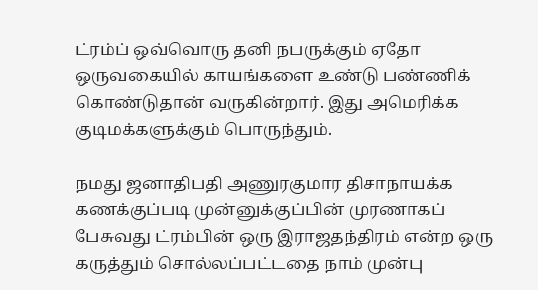ட்ரம்ப் ஒவ்வொரு தனி நபருக்கும் ஏதோ ஒருவகையில் காயங்களை உண்டு பண்ணிக் கொண்டுதான் வருகின்றார். இது அமெரிக்க குடிமக்களுக்கும் பொருந்தும்.

நமது ஜனாதிபதி அணுரகுமார திசாநாயக்க கணக்குப்படி முன்னுக்குப்பின் முரணாகப் பேசுவது ட்ரம்பின் ஒரு இராஜதந்திரம் என்ற ஒரு கருத்தும் சொல்லப்பட்டதை நாம் முன்பு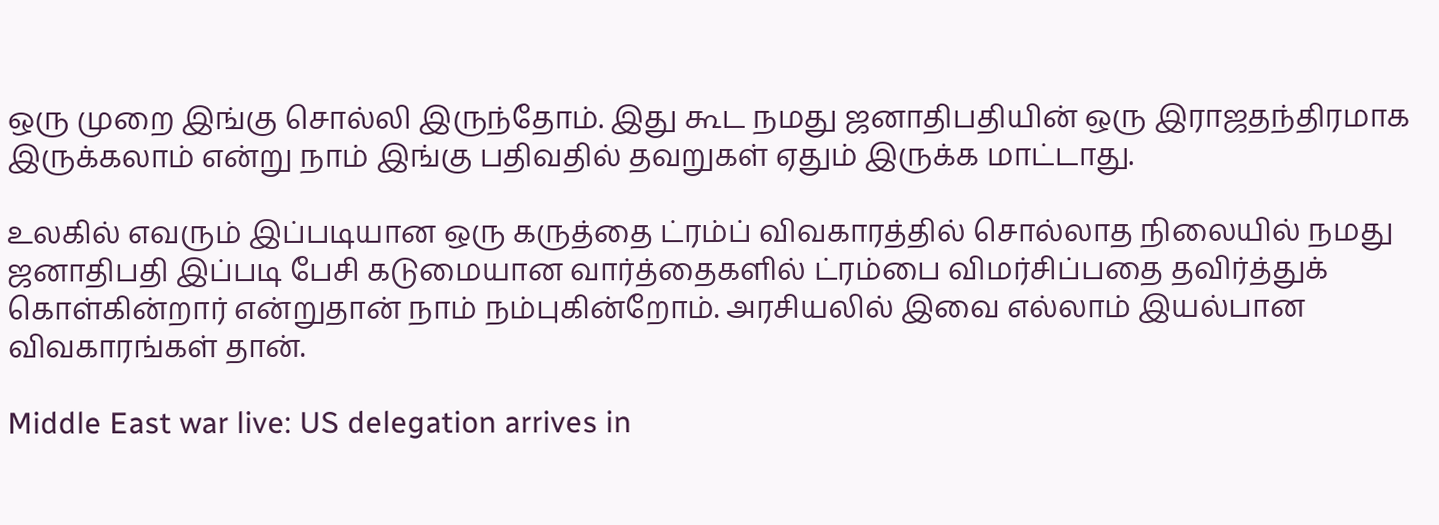ஒரு முறை இங்கு சொல்லி இருந்தோம். இது கூட நமது ஜனாதிபதியின் ஒரு இராஜதந்திரமாக இருக்கலாம் என்று நாம் இங்கு பதிவதில் தவறுகள் ஏதும் இருக்க மாட்டாது.

உலகில் எவரும் இப்படியான ஒரு கருத்தை ட்ரம்ப் விவகாரத்தில் சொல்லாத நிலையில் நமது ஜனாதிபதி இப்படி பேசி கடுமையான வார்த்தைகளில் ட்ரம்பை விமர்சிப்பதை தவிர்த்துக் கொள்கின்றார் என்றுதான் நாம் நம்புகின்றோம். அரசியலில் இவை எல்லாம் இயல்பான விவகாரங்கள் தான்.

Middle East war live: US delegation arrives in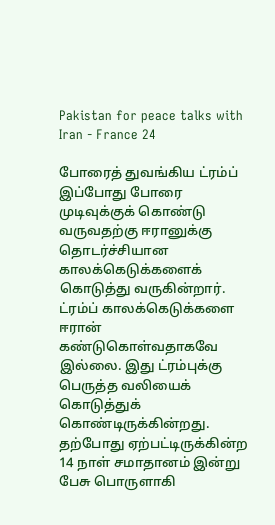Pakistan for peace talks with Iran - France 24

போரைத் துவங்கிய ட்ரம்ப் இப்போது போரை முடிவுக்குக் கொண்டு வருவதற்கு ஈரானுக்கு தொடர்ச்சியான காலக்கெடுக்களைக் கொடுத்து வருகின்றார். ட்ரம்ப் காலக்கெடுக்களை ஈரான் கண்டுகொள்வதாகவே இல்லை. இது ட்ரம்புக்கு பெருத்த வலியைக் கொடுத்துக் கொண்டிருக்கின்றது. தற்போது ஏற்பட்டிருக்கின்ற 14 நாள் சமாதானம் இன்று பேசு பொருளாகி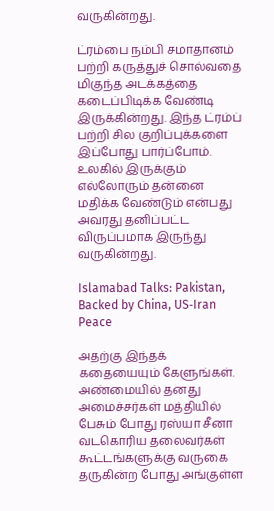வருகின்றது.

ட்ரம்பை நம்பி சமாதானம் பற்றி கருத்துச் சொல்வதை மிகுந்த அடக்கத்தை கடைப்பிடிக்க வேண்டி இருக்கின்றது. இந்த ட்ரம்ப் பற்றி சில குறிப்புக்களை இப்போது பார்ப்போம். உலகில் இருக்கும் எல்லோரும் தன்னை மதிக்க வேண்டும் என்பது அவரது தனிப்பட்ட விருப்பமாக இருந்து வருகின்றது.

Islamabad Talks: Pakistan, Backed by China, US‑Iran Peace

அதற்கு இந்தக் கதையையும் கேளுங்கள். அண்மையில் தனது அமைச்சர்கள் மத்தியில் பேசும் போது ரஸ்யா சீனா வடகொரிய தலைவர்கள் கூட்டங்களுக்கு வருகை தருகின்ற போது அங்குள்ள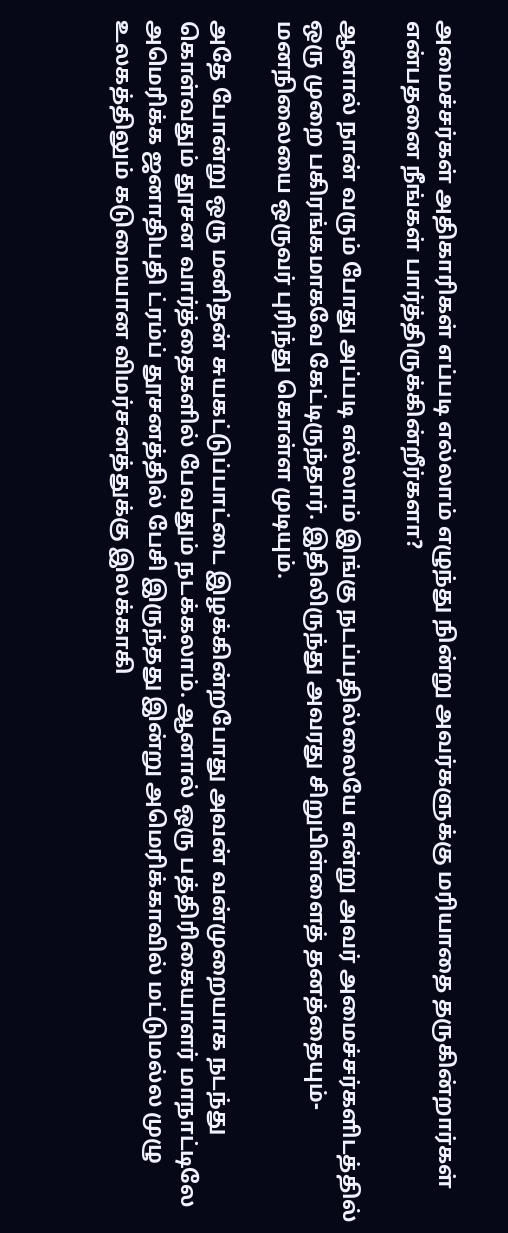அமைச்சர்கள் அதிகாரிகள் எப்படி எல்லாம் எழுந்து நின்று அவர்களுக்கு மரியாதை தருகின்றார்கள் என்பதனை நீங்கள் பார்த்திருக்கின்றீர்களா?

ஆனால் நான் வரும் போது அப்படி எல்லாம் இங்கு நடப்பதில்லையே என்று அவர் அமைச்சர்களிடத்தில் ஒரு முறை பகிரங்கமாகவே கேட்டிருந்தார். இதிலிருந்து அவரது சிறுபிள்ளைத் தனத்தையும்-மனநிலையை ஒருவர் புரிந்து கொள்ள முடியும்.

அதே போன்று ஒரு மனிதன் சுயகட்டுப்பாட்டை இழக்கின்றபோது அவன் வன்முறையாக நடந்து கொள்வதும் தூசன வார்த்தைகளில் பேவதும் நடக்கலாம். ஆனால் ஒரு பத்திரிகையாளர் மாநாட்டிலே அமெரிக்க ஜனாதிபதி ட்ரம்ப் தூசனத்தில் பேசி இருந்தது இன்று அமெரிக்காவில் மட்டுமல்ல முழு உலகத்திலும் கடுமையான விமர்சனத்துக்கு இலக்காகி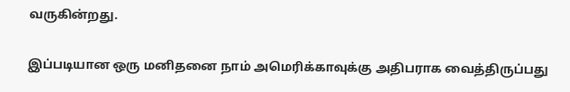வருகின்றது.

இப்படியான ஒரு மனிதனை நாம் அமெரிக்காவுக்கு அதிபராக வைத்திருப்பது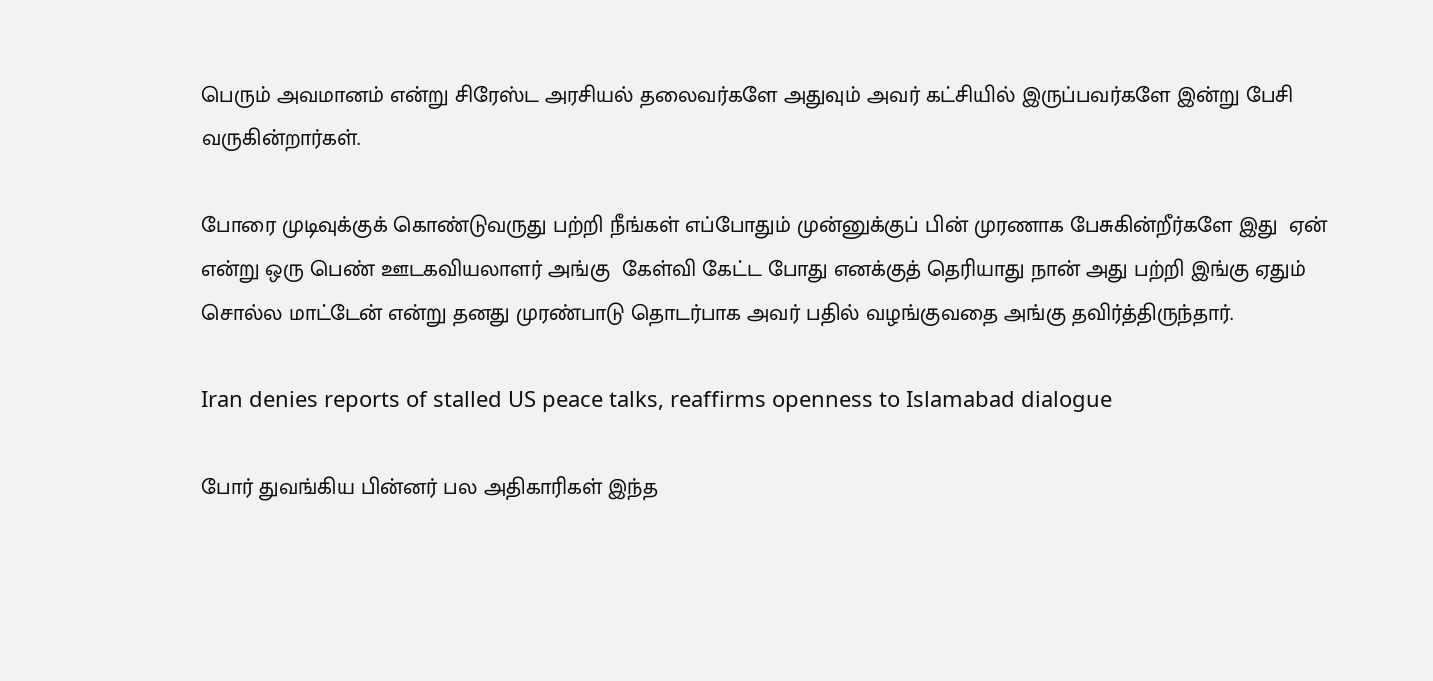பெரும் அவமானம் என்று சிரேஸ்ட அரசியல் தலைவர்களே அதுவும் அவர் கட்சியில் இருப்பவர்களே இன்று பேசி வருகின்றார்கள்.

போரை முடிவுக்குக் கொண்டுவருது பற்றி நீங்கள் எப்போதும் முன்னுக்குப் பின் முரணாக பேசுகின்றீர்களே இது  ஏன் என்று ஒரு பெண் ஊடகவியலாளர் அங்கு  கேள்வி கேட்ட போது எனக்குத் தெரியாது நான் அது பற்றி இங்கு ஏதும் சொல்ல மாட்டேன் என்று தனது முரண்பாடு தொடர்பாக அவர் பதில் வழங்குவதை அங்கு தவிர்த்திருந்தார்.

Iran denies reports of stalled US peace talks, reaffirms openness to Islamabad dialogue

போர் துவங்கிய பின்னர் பல அதிகாரிகள் இந்த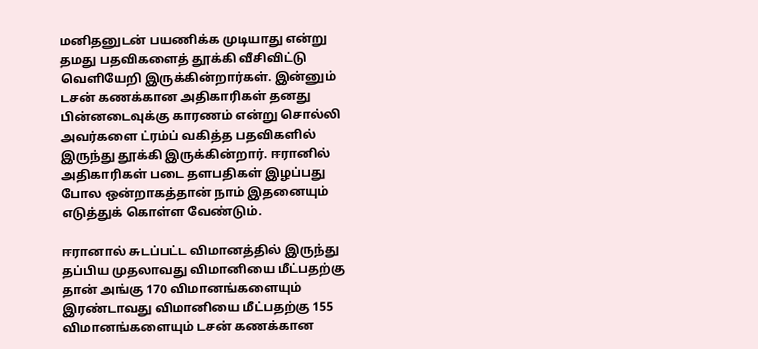மனிதனுடன் பயணிக்க முடியாது என்று தமது பதவிகளைத் தூக்கி வீசிவிட்டு வெளியேறி இருக்கின்றார்கள். இன்னும் டசன் கணக்கான அதிகாரிகள் தனது பின்னடைவுக்கு காரணம் என்று சொல்லி அவர்களை ட்ரம்ப் வகித்த பதவிகளில் இருந்து தூக்கி இருக்கின்றார். ஈரானில் அதிகாரிகள் படை தளபதிகள் இழப்பது போல ஒன்றாகத்தான் நாம் இதனையும் எடுத்துக் கொள்ள வேண்டும்.

ஈரானால் சுடப்பட்ட விமானத்தில் இருந்து தப்பிய முதலாவது விமானியை மீட்பதற்கு தான் அங்கு 170 விமானங்களையும் இரண்டாவது விமானியை மீட்பதற்கு 155 விமானங்களையும் டசன் கணக்கான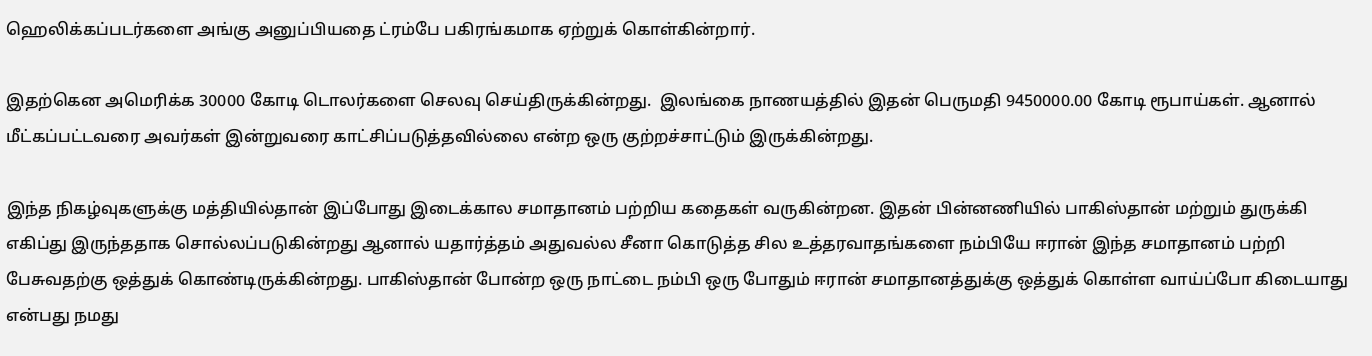ஹெலிக்கப்படர்களை அங்கு அனுப்பியதை ட்ரம்பே பகிரங்கமாக ஏற்றுக் கொள்கின்றார்.

இதற்கென அமெரிக்க 30000 கோடி டொலர்களை செலவு செய்திருக்கின்றது.  இலங்கை நாணயத்தில் இதன் பெருமதி 9450000.00 கோடி ரூபாய்கள். ஆனால் மீட்கப்பட்டவரை அவர்கள் இன்றுவரை காட்சிப்படுத்தவில்லை என்ற ஒரு குற்றச்சாட்டும் இருக்கின்றது.

இந்த நிகழ்வுகளுக்கு மத்தியில்தான் இப்போது இடைக்கால சமாதானம் பற்றிய கதைகள் வருகின்றன. இதன் பின்னணியில் பாகிஸ்தான் மற்றும் துருக்கி எகிப்து இருந்ததாக சொல்லப்படுகின்றது ஆனால் யதார்த்தம் அதுவல்ல சீனா கொடுத்த சில உத்தரவாதங்களை நம்பியே ஈரான் இந்த சமாதானம் பற்றி பேசுவதற்கு ஒத்துக் கொண்டிருக்கின்றது. பாகிஸ்தான் போன்ற ஒரு நாட்டை நம்பி ஒரு போதும் ஈரான் சமாதானத்துக்கு ஒத்துக் கொள்ள வாய்ப்போ கிடையாது என்பது நமது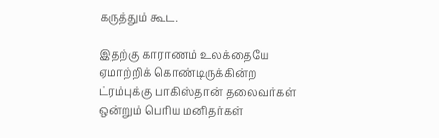கருத்தும் கூட.

இதற்கு காராணம் உலக்தையே ஏமாற்றிக் கொண்டிருக்கின்ற ட்ரம்புக்கு பாகிஸ்தான் தலைவர்கள் ஒன்றும் பெரிய மனிதர்கள்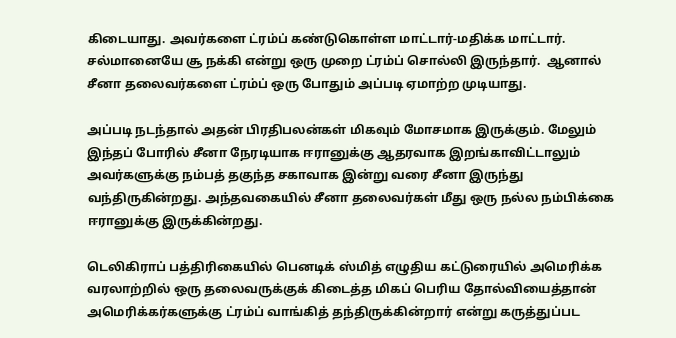கிடையாது. அவர்களை ட்ரம்ப் கண்டுகொள்ள மாட்டார்-மதிக்க மாட்டார். சல்மானையே சூ நக்கி என்று ஒரு முறை ட்ரம்ப் சொல்லி இருந்தார்.  ஆனால் சீனா தலைவர்களை ட்ரம்ப் ஒரு போதும் அப்படி ஏமாற்ற முடியாது.

அப்படி நடந்தால் அதன் பிரதிபலன்கள் மிகவும் மோசமாக இருக்கும். மேலும் இந்தப் போரில் சீனா நேரடியாக ஈரானுக்கு ஆதரவாக இறங்காவிட்டாலும் அவர்களுக்கு நம்பத் தகுந்த சகாவாக இன்று வரை சீனா இருந்து வந்திருகின்றது. அந்தவகையில் சீனா தலைவர்கள் மீது ஒரு நல்ல நம்பிக்கை ஈரானுக்கு இருக்கின்றது.

டெலிகிராப் பத்திரிகையில் பெனடிக் ஸ்மித் எழுதிய கட்டுரையில் அமெரிக்க வரலாற்றில் ஒரு தலைவருக்குக் கிடைத்த மிகப் பெரிய தோல்வியைத்தான் அமெரிக்கர்களுக்கு ட்ரம்ப் வாங்கித் தந்திருக்கின்றார் என்று கருத்துப்பட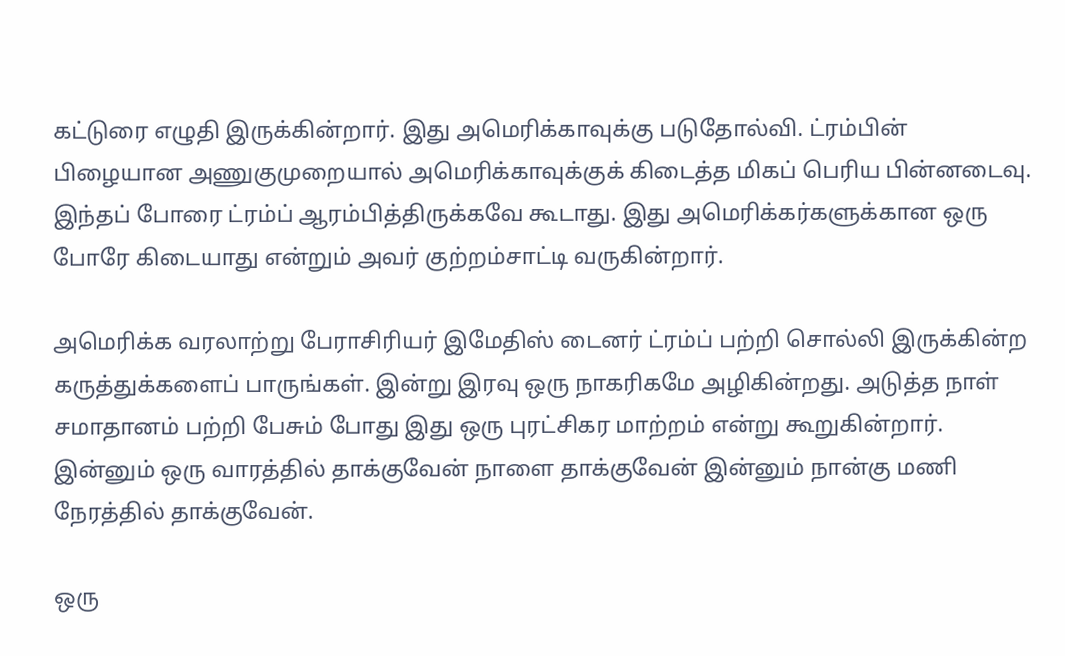கட்டுரை எழுதி இருக்கின்றார். இது அமெரிக்காவுக்கு படுதோல்வி. ட்ரம்பின் பிழையான அணுகுமுறையால் அமெரிக்காவுக்குக் கிடைத்த மிகப் பெரிய பின்னடைவு. இந்தப் போரை ட்ரம்ப் ஆரம்பித்திருக்கவே கூடாது. இது அமெரிக்கர்களுக்கான ஒரு போரே கிடையாது என்றும் அவர் குற்றம்சாட்டி வருகின்றார்.

அமெரிக்க வரலாற்று பேராசிரியர் இமேதிஸ் டைனர் ட்ரம்ப் பற்றி சொல்லி இருக்கின்ற கருத்துக்களைப் பாருங்கள். இன்று இரவு ஒரு நாகரிகமே அழிகின்றது. அடுத்த நாள் சமாதானம் பற்றி பேசும் போது இது ஒரு புரட்சிகர மாற்றம் என்று கூறுகின்றார். இன்னும் ஒரு வாரத்தில் தாக்குவேன் நாளை தாக்குவேன் இன்னும் நான்கு மணி நேரத்தில் தாக்குவேன்.

ஒரு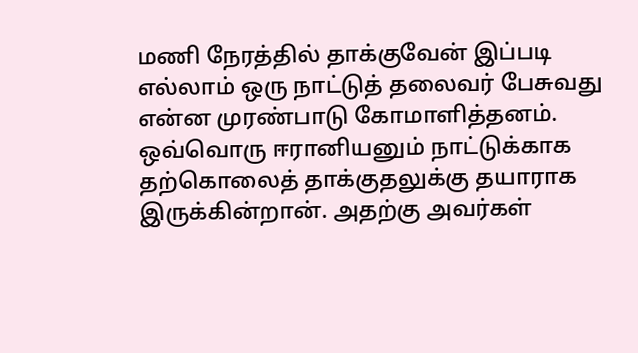மணி நேரத்தில் தாக்குவேன் இப்படி எல்லாம் ஒரு நாட்டுத் தலைவர் பேசுவது  என்ன முரண்பாடு கோமாளித்தனம். ஒவ்வொரு ஈரானியனும் நாட்டுக்காக தற்கொலைத் தாக்குதலுக்கு தயாராக இருக்கின்றான். அதற்கு அவர்கள்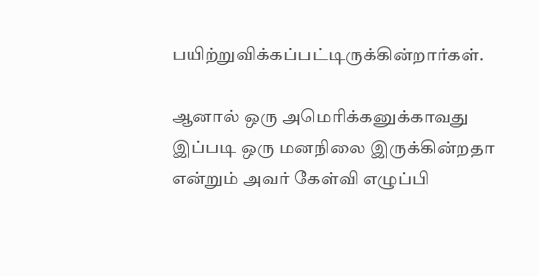பயிற்றுவிக்கப்பட்டிருக்கின்றார்கள்.

ஆனால் ஒரு அமெரிக்கனுக்காவது இப்படி ஒரு மனநிலை இருக்கின்றதா என்றும் அவர் கேள்வி எழுப்பி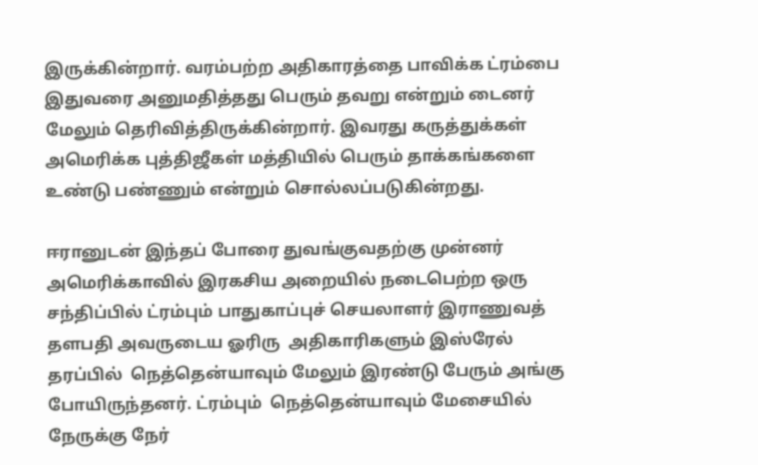இருக்கின்றார். வரம்பற்ற அதிகாரத்தை பாவிக்க ட்ரம்பை இதுவரை அனுமதித்தது பெரும் தவறு என்றும் டைனர் மேலும் தெரிவித்திருக்கின்றார். இவரது கருத்துக்கள் அமெரிக்க புத்திஜீகள் மத்தியில் பெரும் தாக்கங்களை உண்டு பண்ணும் என்றும் சொல்லப்படுகின்றது.

ஈரானுடன் இந்தப் போரை துவங்குவதற்கு முன்னர் அமெரிக்காவில் இரகசிய அறையில் நடைபெற்ற ஒரு சந்திப்பில் ட்ரம்பும் பாதுகாப்புச் செயலாளர் இராணுவத் தளபதி அவருடைய ஓரிரு  அதிகாரிகளும் இஸ்ரேல் தரப்பில்  நெத்தென்யாவும் மேலும் இரண்டு பேரும் அங்கு போயிருந்தனர். ட்ரம்பும்  நெத்தென்யாவும் மேசையில் நேருக்கு நேர்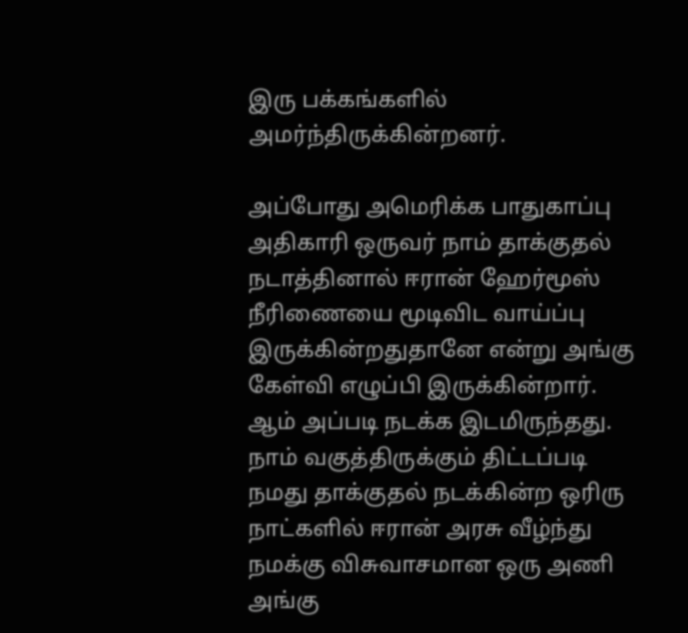இரு பக்கங்களில் அமர்ந்திருக்கின்றனர்.

அப்போது அமெரிக்க பாதுகாப்பு அதிகாரி ஒருவர் நாம் தாக்குதல் நடாத்தினால் ஈரான் ஹேர்மூஸ் நீரிணையை மூடிவிட வாய்ப்பு இருக்கின்றதுதானே என்று அங்கு கேள்வி எழுப்பி இருக்கின்றார். ஆம் அப்படி நடக்க இடமிருந்தது. நாம் வகுத்திருக்கும் திட்டப்படி நமது தாக்குதல் நடக்கின்ற ஒரிரு நாட்களில் ஈரான் அரசு வீழ்ந்து நமக்கு விசுவாசமான ஒரு அணி அங்கு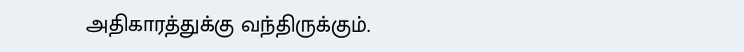அதிகாரத்துக்கு வந்திருக்கும்.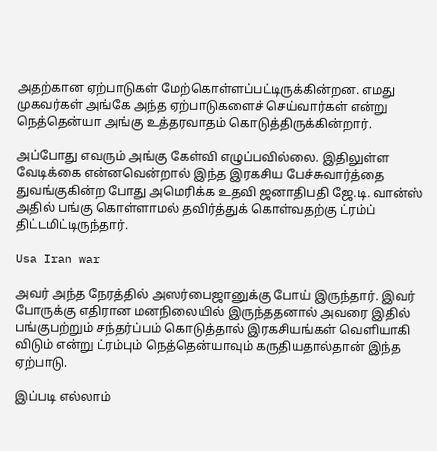அதற்கான ஏற்பாடுகள் மேற்கொள்ளப்பட்டிருக்கின்றன. எமது முகவர்கள் அங்கே அந்த ஏற்பாடுகளைச் செய்வார்கள் என்று நெத்தென்யா அங்கு உத்தரவாதம் கொடுத்திருக்கின்றார்.

அப்போது எவரும் அங்கு கேள்வி எழுப்பவில்லை. இதிலுள்ள வேடிக்கை என்னவென்றால் இந்த இரகசிய பேச்சுவார்த்தை துவங்குகின்ற போது அமெரிக்க உதவி ஜனாதிபதி ஜே.டி. வான்ஸ் அதில் பங்கு கொள்ளாமல் தவிர்த்துக் கொள்வதற்கு ட்ரம்ப் திட்டமிட்டிருந்தார்.

Usa Iran war

அவர் அந்த நேரத்தில் அஸர்பைஜானுக்கு போய் இருந்தார். இவர் போருக்கு எதிரான மனநிலையில் இருந்ததனால் அவரை இதில் பங்குபற்றும் சந்தர்ப்பம் கொடுத்தால் இரகசியங்கள் வெளியாகி விடும் என்று ட்ரம்பும் நெத்தென்யாவும் கருதியதால்தான் இந்த ஏற்பாடு.

இப்படி எல்லாம்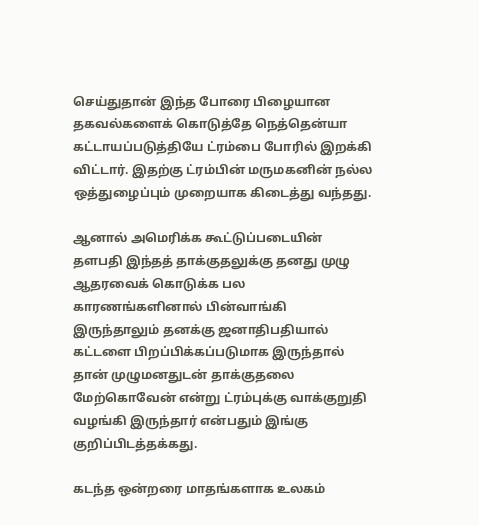செய்துதான் இந்த போரை பிழையான  தகவல்களைக் கொடுத்தே நெத்தென்யா கட்டாயப்படுத்தியே ட்ரம்பை போரில் இறக்கி விட்டார். இதற்கு ட்ரம்பின் மருமகனின் நல்ல ஒத்துழைப்பும் முறையாக கிடைத்து வந்தது.

ஆனால் அமெரிக்க கூட்டுப்படையின் தளபதி இந்தத் தாக்குதலுக்கு தனது முழு ஆதரவைக் கொடுக்க பல காரணங்களினால் பின்வாங்கி இருந்தாலும் தனக்கு ஜனாதிபதியால் கட்டளை பிறப்பிக்கப்படுமாக இருந்தால் தான் முழுமனதுடன் தாக்குதலை மேற்கொவேன் என்று ட்ரம்புக்கு வாக்குறுதி வழங்கி இருந்தார் என்பதும் இங்கு குறிப்பிடத்தக்கது.

கடந்த ஒன்றரை மாதங்களாக உலகம்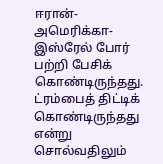ஈரான்-அமெரிக்கா-இஸ்ரேல் போர் பற்றி பேசிக் கொண்டிருந்தது. ட்ரம்பைத் திட்டிக் கொண்டிருந்தது என்று சொல்வதிலும்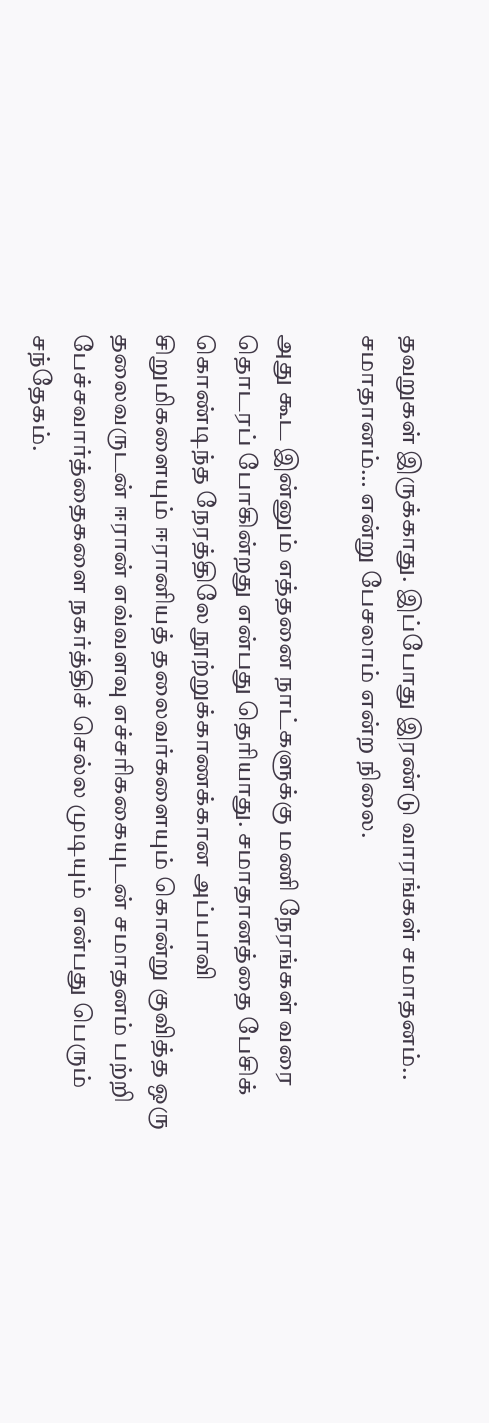தவறுகள் இருக்காது. இப்போது இரண்டு வாரங்கள் சமாதனம்.. சமாதானம்… என்று பேசலாம் என்ற நிலை.

அது கூட இன்னும் எத்தனை நாட்களுக்கு மணி நேரங்கள் வரை தொடரப் போகின்றது என்பது தெரியாது. சமாதானத்தை பேசிக் கொண்டிந்த நேரத்திலே நூற்றுக்காணக்கான அப்பாவி சிறுமிகளையும் ஈரானியத் தலைவர்களையும் கொன்று குவித்த ஒரு தலைவருடன் ஈரான் எவ்வளவு எச்சரிககையுடன் சமாதனம் பற்றி பேச்சவார்த்தைகளை நகர்த்திச் செல்ல முடியும் என்பது பெரும் சந்தேகம்.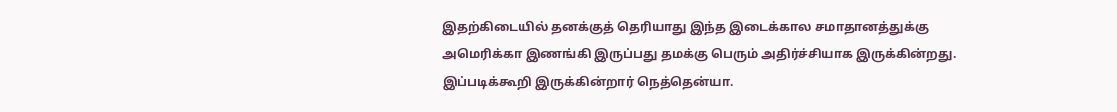இதற்கிடையில் தனக்குத் தெரியாது இந்த இடைக்கால சமாதானத்துக்கு அமெரிக்கா இணங்கி இருப்பது தமக்கு பெரும் அதிர்ச்சியாக இருக்கின்றது. இப்படிக்கூறி இருக்கின்றார் நெத்தென்யா.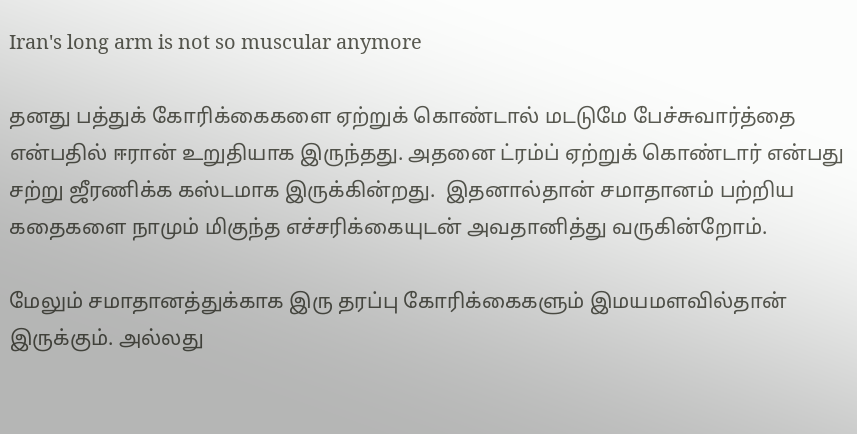Iran's long arm is not so muscular anymore

தனது பத்துக் கோரிக்கைகளை ஏற்றுக் கொண்டால் மடடுமே பேச்சுவார்த்தை என்பதில் ஈரான் உறுதியாக இருந்தது. அதனை ட்ரம்ப் ஏற்றுக் கொண்டார் என்பது சற்று ஜீரணிக்க கஸ்டமாக இருக்கின்றது.  இதனால்தான் சமாதானம் பற்றிய கதைகளை நாமும் மிகுந்த எச்சரிக்கையுடன் அவதானித்து வருகின்றோம்.

மேலும் சமாதானத்துக்காக இரு தரப்பு கோரிக்கைகளும் இமயமளவில்தான் இருக்கும். அல்லது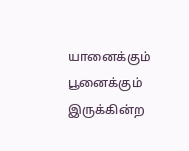யானைக்கும் பூனைக்கும் இருக்கின்ற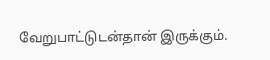வேறுபாட்டுடன்தான் இருக்கும்.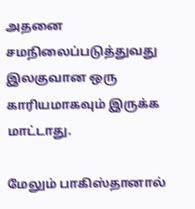அதனை சமநிலைப்படுத்துவது இலகுவான ஒரு காரியமாகவும் இருக்க மாட்டாது.

மேலும் பாகிஸ்தானால்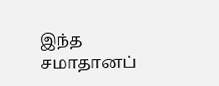இந்த சமாதானப்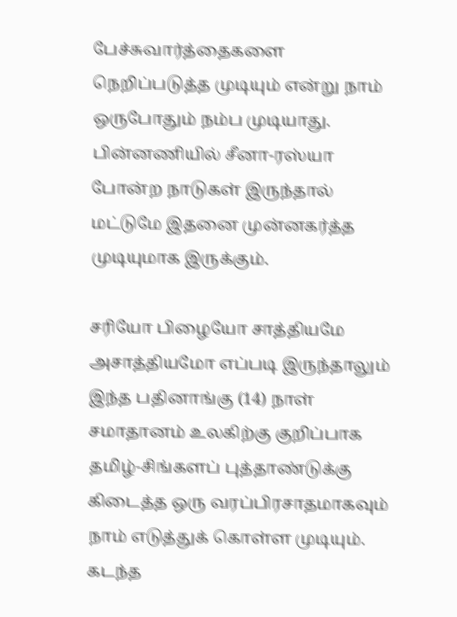பேச்சுவார்த்தைகளை நெறிப்படுத்த முடியும் என்று நாம் ஒருபோதும் நம்ப முடியாது. பின்னணியில் சீனா-ரஸ்யா போன்ற நாடுகள் இருந்தால் மட்டுமே இதனை முன்னகர்த்த முடியுமாக இருக்கும்.

சரியோ பிழையோ சாத்தியமே அசாத்தியமோ எப்படி இருந்தாலும் இந்த பதினாங்கு (14) நாள் சமாதானம் உலகிற்கு குறிப்பாக தமிழ்-சிங்களப் புத்தாண்டுக்கு கிடைத்த ஒரு வரப்பிரசாதமாகவும் நாம் எடுத்துக் கொள்ள முடியும். கடந்த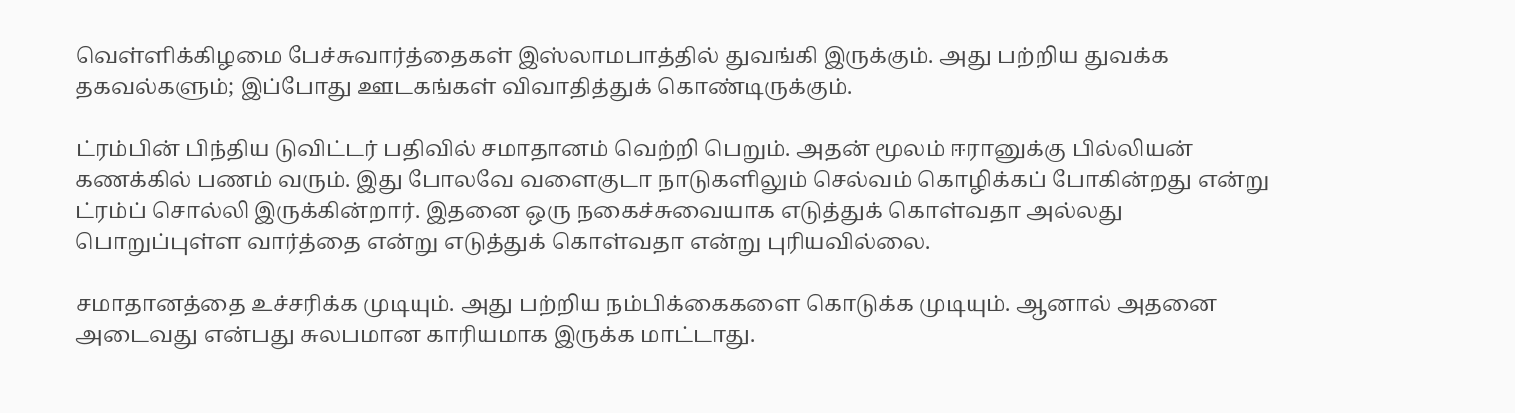வெள்ளிக்கிழமை பேச்சுவார்த்தைகள் இஸ்லாமபாத்தில் துவங்கி இருக்கும். அது பற்றிய துவக்க தகவல்களும்; இப்போது ஊடகங்கள் விவாதித்துக் கொண்டிருக்கும்.

ட்ரம்பின் பிந்திய டுவிட்டர் பதிவில் சமாதானம் வெற்றி பெறும். அதன் மூலம் ஈரானுக்கு பில்லியன் கணக்கில் பணம் வரும். இது போலவே வளைகுடா நாடுகளிலும் செல்வம் கொழிக்கப் போகின்றது என்று ட்ரம்ப் சொல்லி இருக்கின்றார். இதனை ஒரு நகைச்சுவையாக எடுத்துக் கொள்வதா அல்லது பொறுப்புள்ள வார்த்தை என்று எடுத்துக் கொள்வதா என்று புரியவில்லை.

சமாதானத்தை உச்சரிக்க முடியும். அது பற்றிய நம்பிக்கைகளை கொடுக்க முடியும். ஆனால் அதனை அடைவது என்பது சுலபமான காரியமாக இருக்க மாட்டாது.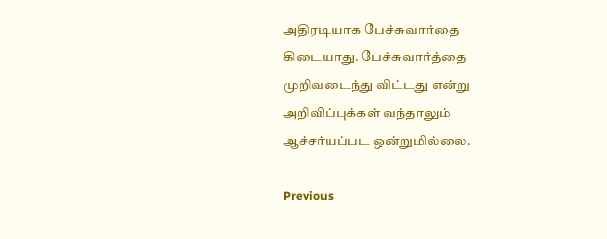அதிரடியாக பேச்சுவார்தை கிடையாது. பேச்சுவார்த்தை முறிவடைந்து விட்டது என்று அறிவிப்புக்கள் வந்தாலும் ஆச்சர்யப்பட ஒன்றுமில்லை.

Previous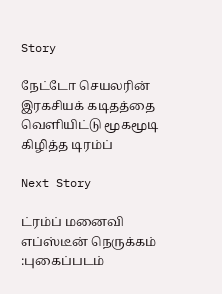Story

நேட்டோ செயலரின் இரகசியக் கடிதத்தை வெளியிட்டு மூகமூடி கிழித்த டிரம்ப்

Next Story

ட்ரம்ப் மனைவி எப்ஸ்டீன் நெருக்கம் :புகைப்படம்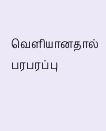வெளியானதால் பரபரப்பு